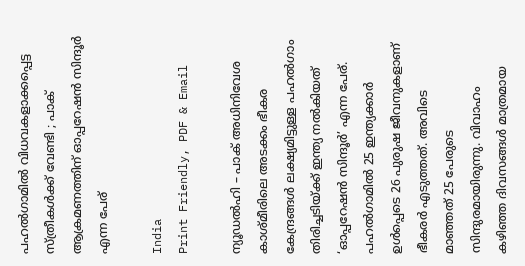പഹൽഗാമിൽ വിധവകളാക്കപ്പെട്ട സ്ത്രീകൾക്ക് വേണ്ടി ; പാക് ആക്രമണത്തിന് ഓപ്പറേഷൻ സിന്ദൂർ എന്ന പേര്

India
Print Friendly, PDF & Email

ന്യൂഡല്‍ഹി – പാക് അധിനിവേശ കാശ്മീരിലെ അടക്കം ഭീകര കേന്ദ്രങ്ങള്‍ ലക്ഷ്യമിട്ടുള്ള പഹല്‍ഗാം തിരിച്ചടിയ്ക്ക് ഇന്ത്യ നല്‍കിയത് ‘ഓപ്പറേഷന്‍ സിന്ദൂര്‍’ എന്ന പേര്. പഹല്‍ഗാമില്‍ 25 ഇന്ത്യക്കാര്‍ ഉള്‍പ്പെടെ 26 പുരുഷ ജീവനുകളാണ് ഭീകരര്‍ എടുത്തത്. അവിടെ മാഞ്ഞത് 25 പേരുടെ സിന്ദുരമായിരുന്നു. വിവാഹം കഴിഞ്ഞ ദിവസങ്ങള്‍ മാത്രമായ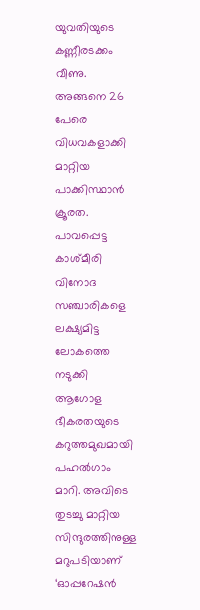യുവതിയുടെ കണ്ണീരടക്കം വീണു. അങ്ങനെ 26 പേരെ വിധവകളാക്കി മാറ്റിയ പാക്കിസ്ഥാന്‍ ക്രൂരത. പാവപ്പെട്ട കാശ്മീരി വിനോദ സഞ്ചാരികളെ ലക്ഷ്യമിട്ട ലോകത്തെ നടുക്കി ആഗോള ഭീകരതയുടെ കറുത്തമുഖമായി പഹല്‍ഗാം മാറി. അവിടെ തുടച്ചു മാറ്റിയ സിന്ദുരത്തിനുള്ള മറുപടിയാണ് ‘ഓപ്പറേഷന്‍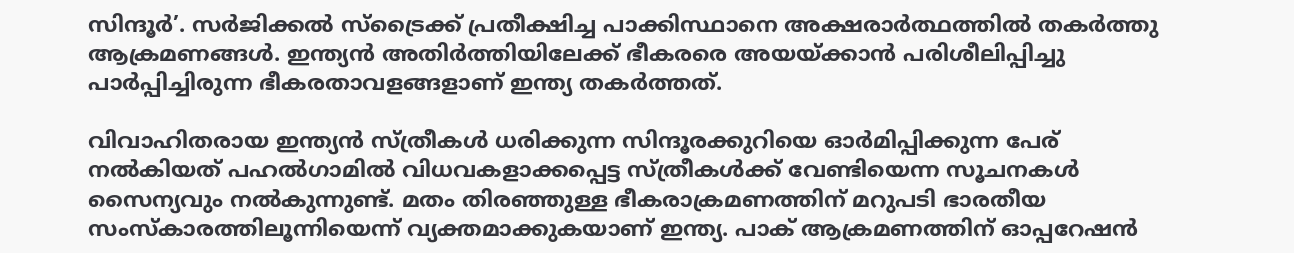സിന്ദൂര്‍’. സര്‍ജിക്കല്‍ സ്‌ട്രൈക്ക് പ്രതീക്ഷിച്ച പാക്കിസ്ഥാനെ അക്ഷരാര്‍ത്ഥത്തില്‍ തകര്‍ത്തു ആക്രമണങ്ങള്‍. ഇന്ത്യന്‍ അതിര്‍ത്തിയിലേക്ക് ഭീകരരെ അയയ്ക്കാന്‍ പരിശീലിപ്പിച്ചു പാർപ്പിച്ചിരുന്ന ഭീകരതാവളങ്ങളാണ് ഇന്ത്യ തകര്‍ത്തത്.

വിവാഹിതരായ ഇന്ത്യന്‍ സ്ത്രീകള്‍ ധരിക്കുന്ന സിന്ദൂരക്കുറിയെ ഓര്‍മിപ്പിക്കുന്ന പേര് നല്‍കിയത് പഹല്‍ഗാമില്‍ വിധവകളാക്കപ്പെട്ട സ്ത്രീകള്‍ക്ക് വേണ്ടിയെന്ന സൂചനകള്‍ സൈന്യവും നല്‍കുന്നുണ്ട്. മതം തിരഞ്ഞുള്ള ഭീകരാക്രമണത്തിന് മറുപടി ഭാരതീയ സംസ്‌കാരത്തിലൂന്നിയെന്ന് വ്യക്തമാക്കുകയാണ് ഇന്ത്യ. പാക് ആക്രമണത്തിന് ഓപ്പറേഷന്‍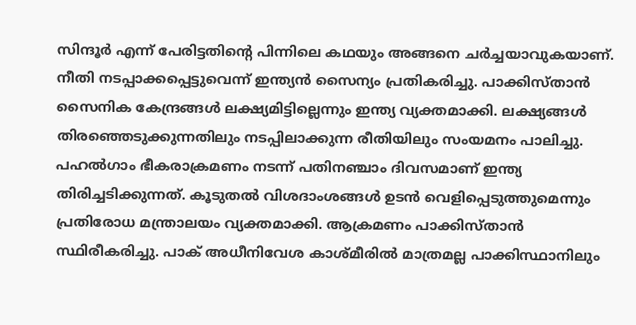സിന്ദൂര്‍ എന്ന് പേരിട്ടതിന്റെ പിന്നിലെ കഥയും അങ്ങനെ ചര്‍ച്ചയാവുകയാണ്. നീതി നടപ്പാക്കപ്പെട്ടുവെന്ന് ഇന്ത്യന്‍ സൈന്യം പ്രതികരിച്ചു. പാക്കിസ്താന്‍ സൈനിക കേന്ദ്രങ്ങള്‍ ലക്ഷ്യമിട്ടില്ലെന്നും ഇന്ത്യ വ്യക്തമാക്കി. ലക്ഷ്യങ്ങള്‍ തിരഞ്ഞെടുക്കുന്നതിലും നടപ്പിലാക്കുന്ന രീതിയിലും സംയമനം പാലിച്ചു. പഹല്‍ഗാം ഭീകരാക്രമണം നടന്ന് പതിനഞ്ചാം ദിവസമാണ് ഇന്ത്യ തിരിച്ചടിക്കുന്നത്. കൂടുതല്‍ വിശദാംശങ്ങള്‍ ഉടന്‍ വെളിപ്പെടുത്തുമെന്നും പ്രതിരോധ മന്ത്രാലയം വ്യക്തമാക്കി. ആക്രമണം പാക്കിസ്താന്‍ സ്ഥിരീകരിച്ചു. പാക് അധീനിവേശ കാശ്മീരില്‍ മാത്രമല്ല പാക്കിസ്ഥാനിലും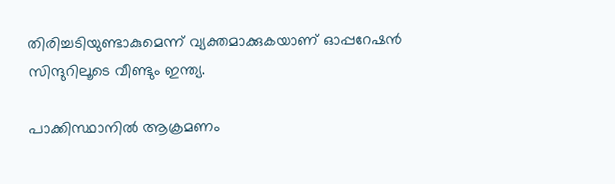തിരിച്ചടിയുണ്ടാകുമെന്ന് വ്യക്തമാക്കുകയാണ് ഓപ്പറേഷന്‍ സിന്ദുറിലൂടെ വീണ്ടും ഇന്ത്യ.

പാക്കിസ്ഥാനില്‍ ആക്രമണം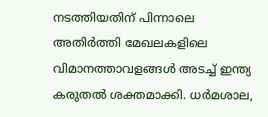നടത്തിയതിന് പിന്നാലെ അതിര്‍ത്തി മേഖലകളിലെ വിമാനത്താവളങ്ങള്‍ അടച്ച് ഇന്ത്യ കരുതല്‍ ശക്തമാക്കി. ധര്‍മശാല,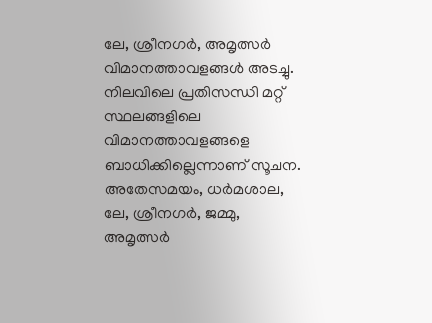ലേ, ശ്രീനഗര്‍, അമൃത്സര്‍ വിമാനത്താവളങ്ങള്‍ അടച്ചു. നിലവിലെ പ്രതിസന്ധി മറ്റ് സ്ഥലങ്ങളിലെ വിമാനത്താവളങ്ങളെ ബാധിക്കില്ലെന്നാണ് സൂചന. അതേസമയം, ധര്‍മശാല, ലേ, ശ്രീനഗര്‍, ജമ്മു, അമൃത്സര്‍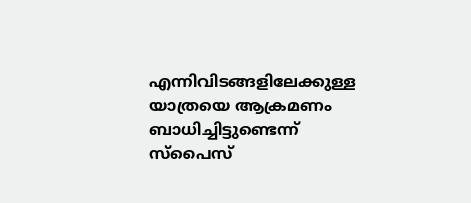എന്നിവിടങ്ങളിലേക്കുള്ള യാത്രയെ ആക്രമണം ബാധിച്ചിട്ടുണ്ടെന്ന് സ്‌പൈസ്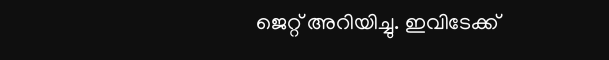ജെറ്റ് അറിയിച്ചു. ഇവിടേക്ക്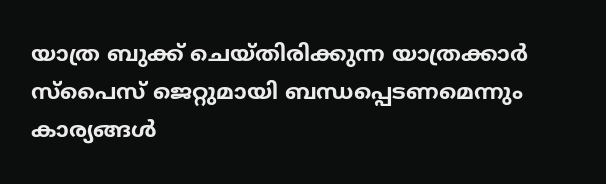യാത്ര ബുക്ക് ചെയ്തിരിക്കുന്ന യാത്രക്കാര്‍ സ്‌പൈസ് ജെറ്റുമായി ബന്ധപ്പെടണമെന്നും കാര്യങ്ങള്‍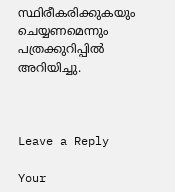സ്ഥിരീകരിക്കുകയും ചെയ്യണമെന്നും പത്രക്കുറിപ്പില്‍ അറിയിച്ചു.



Leave a Reply

Your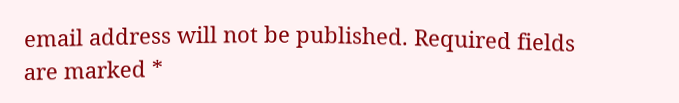email address will not be published. Required fields are marked *